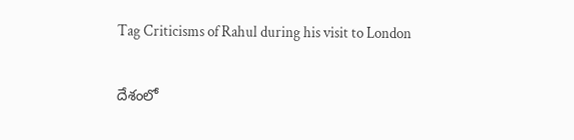Tag Criticisms of Rahul during his visit to London

దేశంలో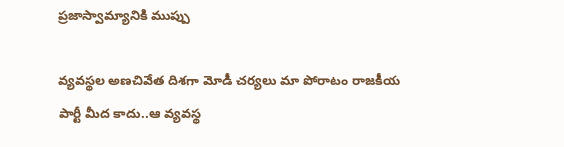ప్రజాస్వామ్యానికి ముప్పు

వ్యవస్థల అణచివేత దిశగా మోడీ చర్యలు మా పోరాటం రాజకీయ పార్టీ మీద కాదు..ఆ వ్యవస్థ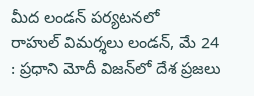మీద లండన్‌ ‌పర్యటనలో రాహుల్‌ ‌విమర్శలు లండన్‌, మే 24 : ప్రధాని మోదీ విజన్‌లో దేశ ప్రజలు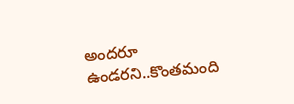అందరూ ఉండరని..కొంతమంది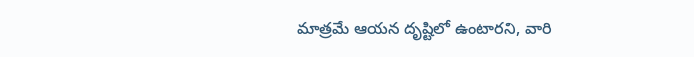మాత్రమే ఆయన దృష్టిలో ఉంటారని, వారి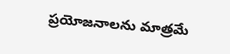ప్రయోజనాలను మాత్రమే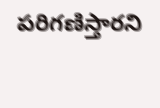పరిగణిస్తారని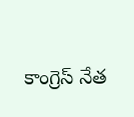కాంగ్రెస్‌ ‌నేత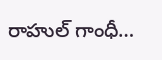రాహుల్‌ ‌గాంధీ…